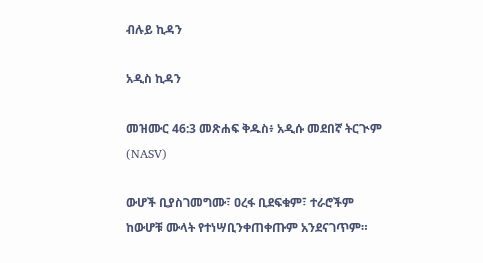ብሉይ ኪዳን

አዲስ ኪዳን

መዝሙር 46:3 መጽሐፍ ቅዱስ፥ አዲሱ መደበኛ ትርጒም (NASV)

ውሆች ቢያስገመግሙ፣ ዐረፋ ቢደፍቁም፣ ተራሮችም ከውሆቹ ሙላት የተነሣቢንቀጠቀጡም አንደናገጥም።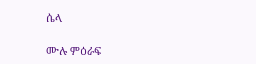ሴላ

ሙሉ ምዕራፍ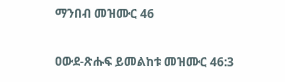ማንበብ መዝሙር 46

ዐውደ-ጽሑፍ ይመልከቱ መዝሙር 46:3